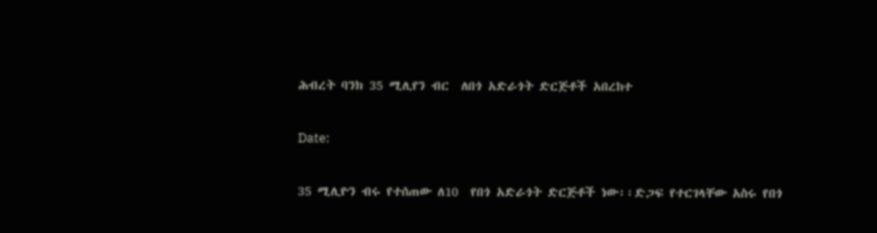ሕብረት ባንክ 35 ሚሊየን ብር  ለበጎ አድራጎት ድርጅቶች አበረከተ

Date:

35 ሚሊዮን ብሩ የተሰጠው ለ10  የበጎ አድራጎት ድርጅቶች ነው፡፡ድጋፍ የተርገላቸው አስሩ የበጎ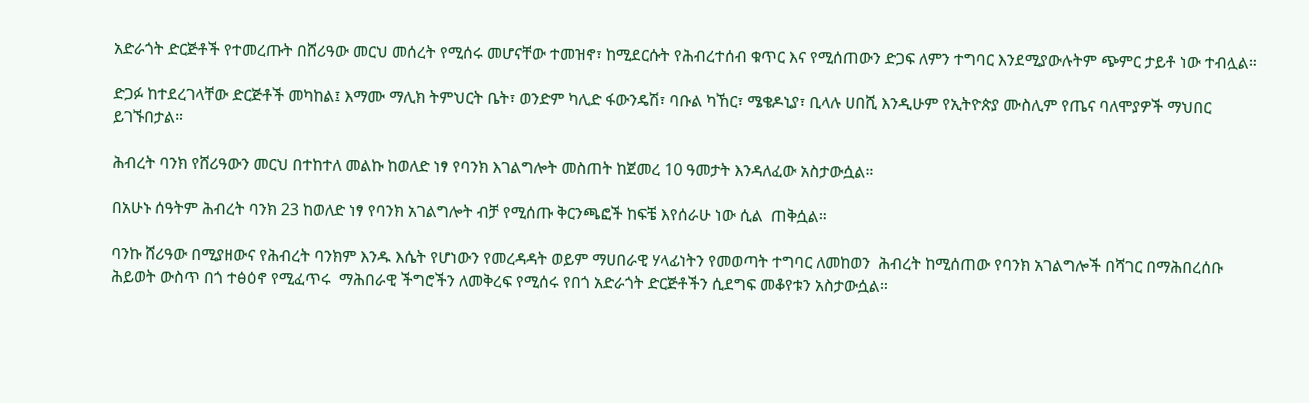አድራጎት ድርጅቶች የተመረጡት በሸሪዓው መርህ መሰረት የሚሰሩ መሆናቸው ተመዝኖ፣ ከሚደርሱት የሕብረተሰብ ቁጥር እና የሚሰጠውን ድጋፍ ለምን ተግባር እንደሚያውሉትም ጭምር ታይቶ ነው ተብሏል።

ድጋፉ ከተደረገላቸው ድርጅቶች መካከል፤ እማሙ ማሊክ ትምህርት ቤት፣ ወንድም ካሊድ ፋውንዴሽ፣ ባቡል ካኸር፣ ሜቄዶኒያ፣ ቢላሉ ሀበሺ እንዲሁም የኢትዮጵያ ሙስሊም የጤና ባለሞያዎች ማህበር ይገኙበታል።

ሕብረት ባንክ የሸሪዓውን መርህ በተከተለ መልኩ ከወለድ ነፃ የባንክ እገልግሎት መስጠት ከጀመረ 10 ዓመታት እንዳለፈው አስታውሷል።

በአሁኑ ሰዓትም ሕብረት ባንክ 23 ከወለድ ነፃ የባንክ አገልግሎት ብቻ የሚሰጡ ቅርንጫፎች ከፍቼ እየሰራሁ ነው ሲል  ጠቅሷል።

ባንኩ ሸሪዓው በሚያዘውና የሕብረት ባንክም እንዱ እሴት የሆነውን የመረዳዳት ወይም ማሀበራዊ ሃላፊነትን የመወጣት ተግባር ለመከወን  ሕብረት ከሚሰጠው የባንክ አገልግሎች በሻገር በማሕበረሰቡ ሕይወት ውስጥ በጎ ተፅዕኖ የሚፈጥሩ  ማሕበራዊ ችግሮችን ለመቅረፍ የሚሰሩ የበጎ አድራጎት ድርጅቶችን ሲደግፍ መቆየቱን አስታውሷል።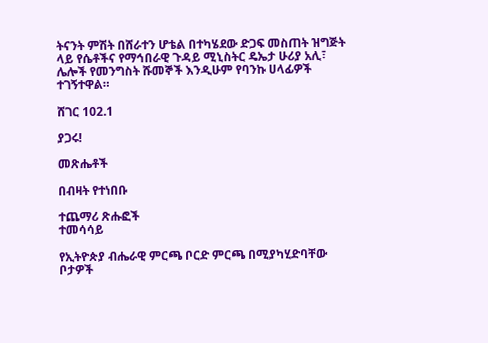ትናንት ምሽት በሸራተን ሆቴል በተካሄደው ድጋፍ መስጠት ዝግጅት ላይ የሴቶችና የማኅበራዊ ጉዳይ ሚኒስትር ዴኤታ ሁሪያ አሊ፣ ሌሎች የመንግስት ሹመኞች እንዲሁም የባንኩ ሀላፊዎች ተገኝተዋል።

ሸገር 102.1

ያጋሩ!

መጽሔቶች

በብዛት የተነበቡ

ተጨማሪ ጽሑፎች
ተመሳሳይ

የኢትዮጵያ ብሔራዊ ምርጫ ቦርድ ምርጫ በሚያካሂድባቸው ቦታዎች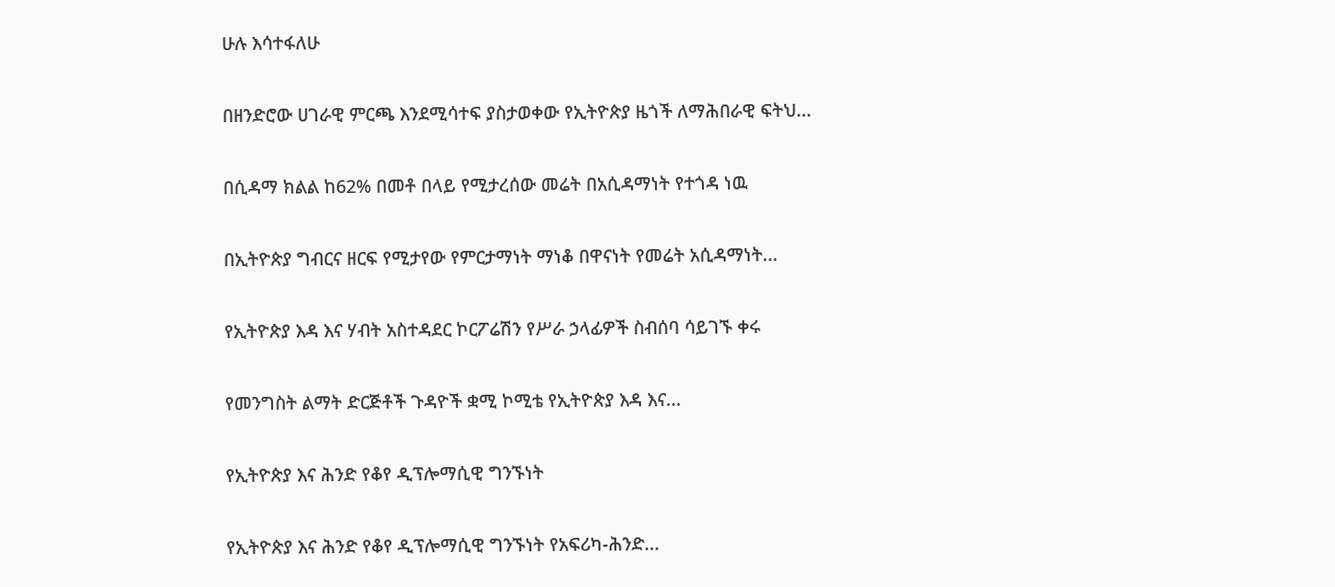ሁሉ እሳተፋለሁ

በዘንድሮው ሀገራዊ ምርጫ እንደሚሳተፍ ያስታወቀው የኢትዮጵያ ዜጎች ለማሕበራዊ ፍትህ...

በሲዳማ ክልል ከ62% በመቶ በላይ የሚታረሰው መሬት በአሲዳማነት የተጎዳ ነዉ

በኢትዮጵያ ግብርና ዘርፍ የሚታየው የምርታማነት ማነቆ በዋናነት የመሬት አሲዳማነት...

የኢትዮጵያ እዳ እና ሃብት አስተዳደር ኮርፖሬሽን የሥራ ኃላፊዎች ስብሰባ ሳይገኙ ቀሩ

የመንግስት ልማት ድርጅቶች ጉዳዮች ቋሚ ኮሚቴ የኢትዮጵያ እዳ እና...

የኢትዮጵያ እና ሕንድ የቆየ ዲፕሎማሲዊ ግንኙነት

የኢትዮጵያ እና ሕንድ የቆየ ዲፕሎማሲዊ ግንኙነት የአፍሪካ-ሕንድ...